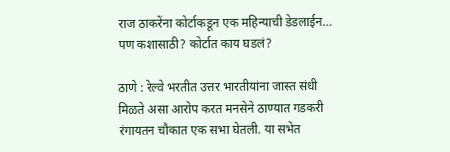राज ठाकरेंना कोर्टाकडून एक महिन्याची डेडलाईन… पण कशासाठी? कोर्टात काय घडलं?

ठाणे : रेल्वे भरतीत उत्तर भारतीयांना जास्त संधी मिळते असा आरोप करत मनसेने ठाण्यात गडकरी रंगायतन चौकात एक सभा घेतली. या सभेत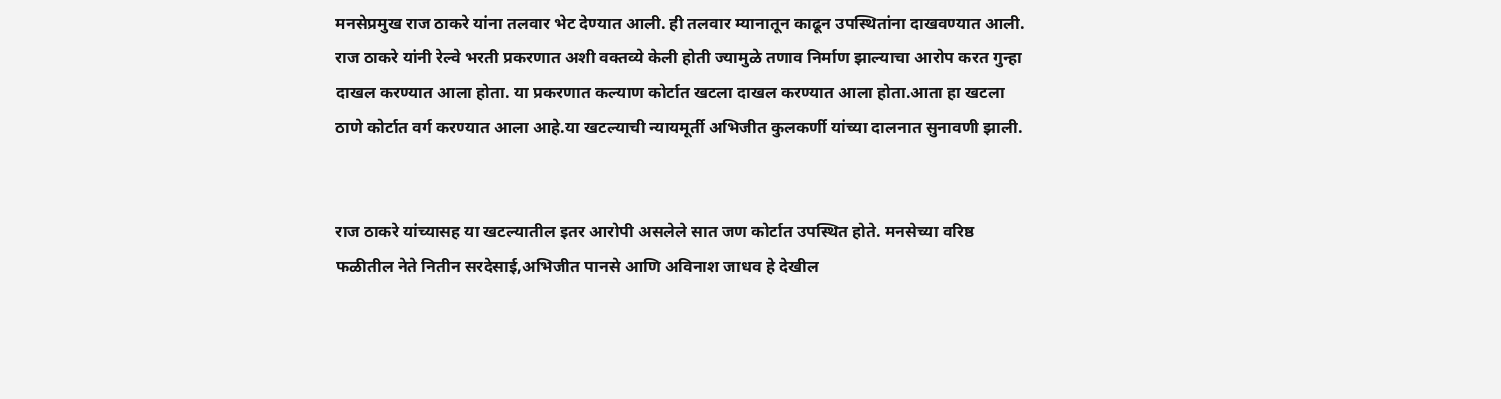मनसेप्रमुख राज ठाकरे यांना तलवार भेट देण्यात आली. ही तलवार म्यानातून काढून उपस्थितांना दाखवण्यात आली. राज ठाकरे यांनी रेल्वे भरती प्रकरणात अशी वक्तव्ये केली होती ज्यामुळे तणाव निर्माण झाल्याचा आरोप करत गुन्हा दाखल करण्यात आला होता. या प्रकरणात कल्याण कोर्टात खटला दाखल करण्यात आला होता.आता हा खटला ठाणे कोर्टात वर्ग करण्यात आला आहे.या खटल्याची न्यायमूर्ती अभिजीत कुलकर्णी यांच्या दालनात सुनावणी झाली.


राज ठाकरे यांच्यासह या खटल्यातील इतर आरोपी असलेले सात जण कोर्टात उपस्थित होते. मनसेच्या वरिष्ठ फळीतील नेते नितीन सरदेसाई,अभिजीत पानसे आणि अविनाश जाधव हे देखील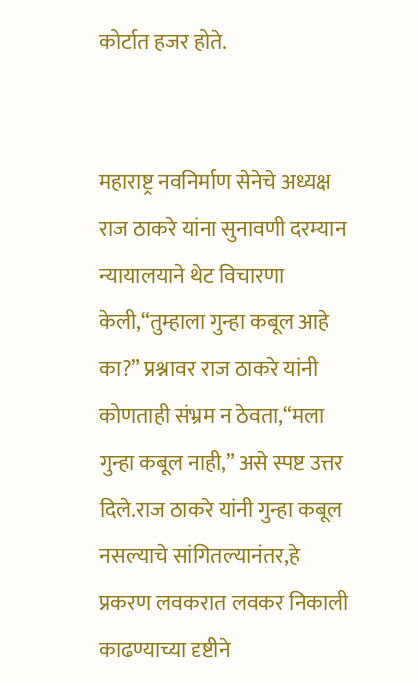कोर्टात हजर होते.


महाराष्ट्र नवनिर्माण सेनेचे अध्यक्ष राज ठाकरे यांना सुनावणी दरम्यान न्यायालयाने थेट विचारणा केली,“तुम्हाला गुन्हा कबूल आहे का?” प्रश्नावर राज ठाकरे यांनी कोणताही संभ्रम न ठेवता,“मला गुन्हा कबूल नाही,” असे स्पष्ट उत्तर दिले.राज ठाकरे यांनी गुन्हा कबूल नसल्याचे सांगितल्यानंतर,हे प्रकरण लवकरात लवकर निकाली काढण्याच्या दृष्टीने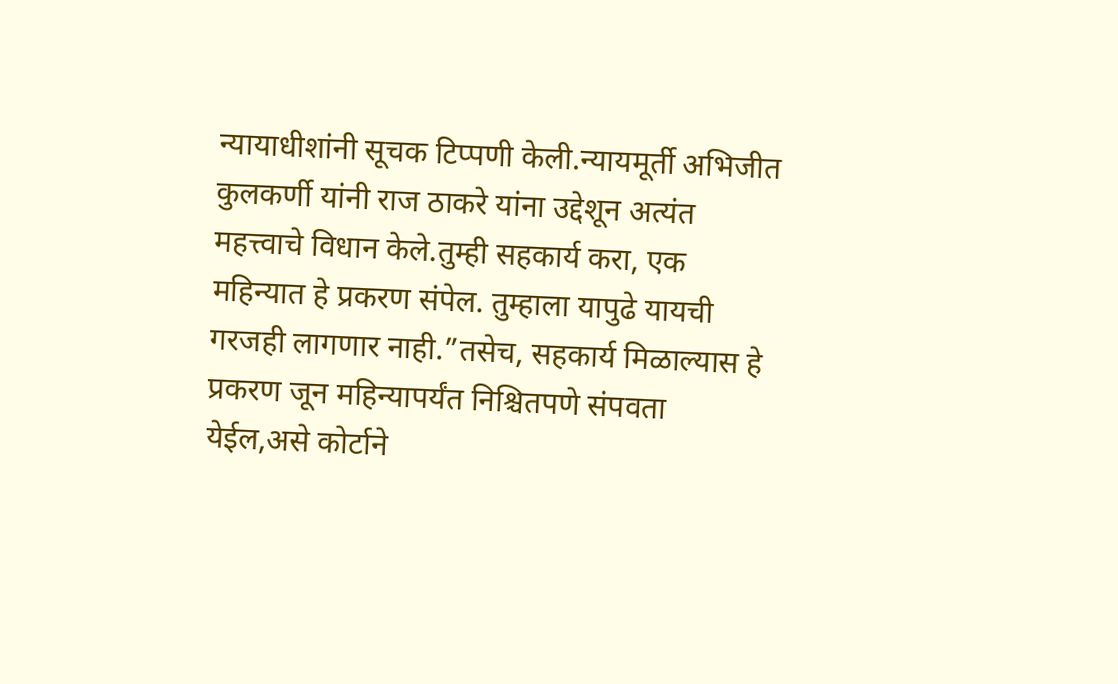न्यायाधीशांनी सूचक टिप्पणी केली.न्यायमूर्ती अभिजीत कुलकर्णी यांनी राज ठाकरे यांना उद्देशून अत्यंत महत्त्वाचे विधान केले.तुम्ही सहकार्य करा, एक महिन्यात हे प्रकरण संपेल. तुम्हाला यापुढे यायची गरजही लागणार नाही.”तसेच, सहकार्य मिळाल्यास हे प्रकरण जून महिन्यापर्यंत निश्चितपणे संपवता येईल,असे कोर्टाने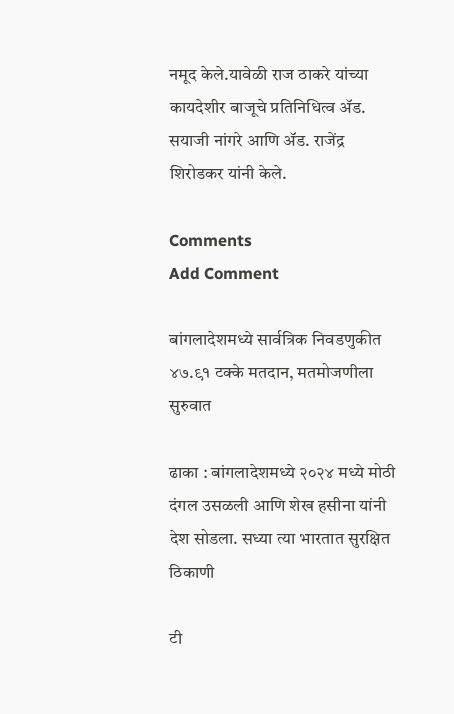नमूद केले.यावेळी राज ठाकरे यांच्या कायदेशीर बाजूचे प्रतिनिधित्व ॲड. सयाजी नांगरे आणि ॲड. राजेंद्र शिरोडकर यांनी केले.

Comments
Add Comment

बांगलादेशमध्ये सार्वत्रिक निवडणुकीत ४७.९१ टक्के मतदान, मतमोजणीला सुरुवात

ढाका : बांगलादेशमध्ये २०२४ मध्ये मोठी दंगल उसळली आणि शेख हसीना यांनी देश सोडला. सध्या त्या भारतात सुरक्षित ठिकाणी

टी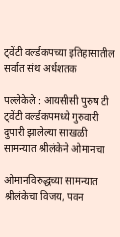ट्वेंटी वर्ल्डकपच्या इतिहासातील सर्वात संथ अर्धशतक

पल्लेकेले : आयसीसी पुरुष टी ट्वेंटी वर्ल्डकपमध्ये गुरुवारी दुपारी झालेल्या साखळी सामन्यात श्रीलंकेने ओमानचा

ओमानविरुद्धच्या सामन्यात श्रीलंकेचा विजय, पवन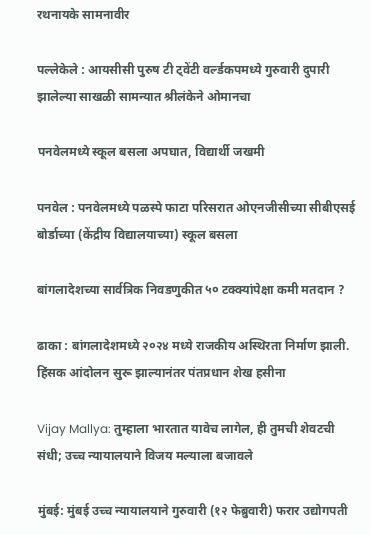रथनायके सामनावीर

पल्लेकेले : आयसीसी पुरुष टी ट्वेंटी वर्ल्डकपमध्ये गुरुवारी दुपारी झालेल्या साखळी सामन्यात श्रीलंकेने ओमानचा

पनवेलमध्ये स्कूल बसला अपघात, विद्यार्थी जखमी

पनवेल : पनवेलमध्ये पळस्पे फाटा परिसरात ओएनजीसीच्या सीबीएसई बोर्डाच्या (केंद्रीय विद्यालयाच्या) स्कूल बसला

बांगलादेशच्या सार्वत्रिक निवडणुकीत ५० टक्क्यांपेक्षा कमी मतदान ?

ढाका : बांगलादेशमध्ये २०२४ मध्ये राजकीय अस्थिरता निर्माण झाली. हिंसक आंदोलन सुरू झाल्यानंतर पंतप्रधान शेख हसीना

Vijay Mallya: तुम्हाला भारतात यावेच लागेल, ही तुमची शेवटची संधी; उच्च न्यायालयाने विजय मल्याला बजावले

मुंबई: मुंबई उच्च न्यायालयाने गुरुवारी (१२ फेब्रुवारी) फरार उद्योगपती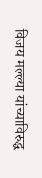विजय मल्ल्या यांच्याविरुद्ध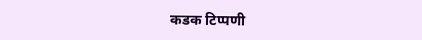कडक टिप्पणी